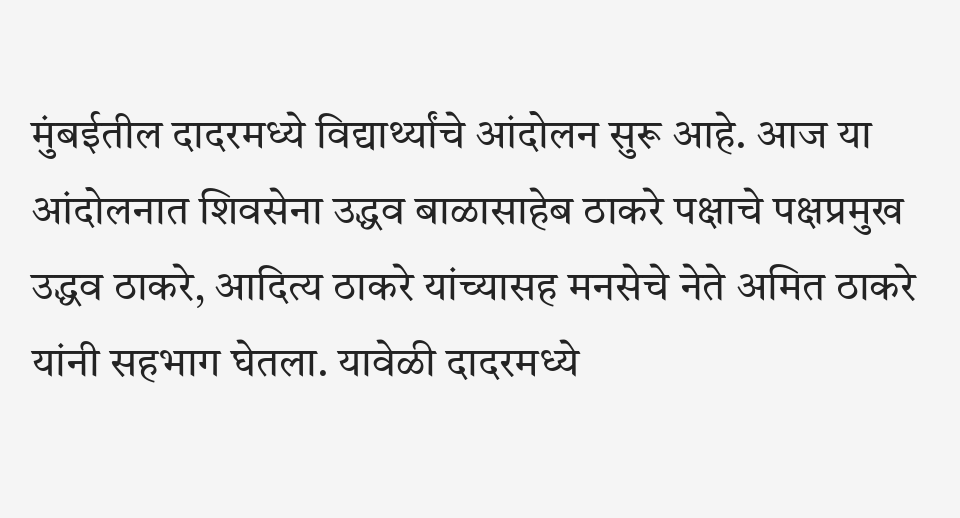मुंबईतील दादरमध्ये विद्यार्थ्यांचे आंदोलन सुरू आहे. आज या आंदोलनात शिवसेना उद्धव बाळासाहेब ठाकरे पक्षाचे पक्षप्रमुख उद्धव ठाकरे, आदित्य ठाकरे यांच्यासह मनसेचे नेते अमित ठाकरे यांनी सहभाग घेतला. यावेळी दादरमध्ये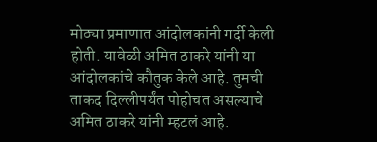मोठ्या प्रमाणात आंदोलकांनी गर्दी केली होती. यावेळी अमित ठाकरे यांनी या आंदोलकांचे कौतुक केले आहे. तुमची ताकद दिल्लीपर्यंत पोहोचत असल्याचे अमित ठाकरे यांनी म्हटलं आहे.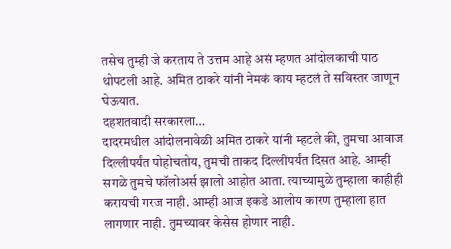तसेच तुम्ही जे करताय ते उत्तम आहे असं म्हणत आंदोलकाची पाठ थोपटली आहे. अमित ठाकरे यांनी नेमकं काय म्हटलं ते सविस्तर जाणून घेऊयात.
दहशतवादी सरकारला…
दादरमधील आंदोलनावेळी अमित ठाकरे यांनी म्हटले की, तुमचा आवाज दिल्लीपर्यंत पोहोचतोय, तुमची ताकद दिल्लीपर्यंत दिसत आहे. आम्ही सगळे तुमचे फॉलोअर्स झालो आहोत आता. त्याच्यामुळे तुम्हाला काहीही करायची गरज नाही. आम्ही आज इकडे आलोय कारण तुम्हाला हात लागणार नाही. तुमच्यावर केसेस होणार नाही.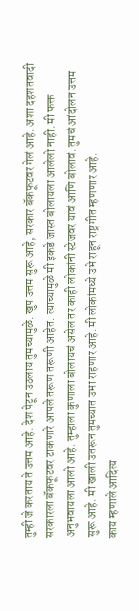तुम्ही जे करताय ते उत्तम आहे. देश पेटून उठलाय तुमच्यामुळे. खुप उत्तम सुरू आहे, सरकार बॅकफूटवर गेलं आहे. अशा दहशतवादी सरकारला बॅकफूटवर टाकणारे आपले तरूण तरूणी आहेत. त्याच्यामुळे मी इकडे जास्त बोलायला आलेलो नाही. मी फक्त अनुभवायला आलो आहे. तुम्हाला कुणाला बोलायचं असेल तर काही लोकांनी स्टेजवर यावं आणि बोलावं. तुमचं आंदोलन उत्तम सुरू आहे. मी खाली उतरून तुमच्यात उभा राहणार आहे. मी लोकांमध्ये उभे राहून राष्ट्रगीत म्हणणार आहे.
काय म्हणाले आदित्य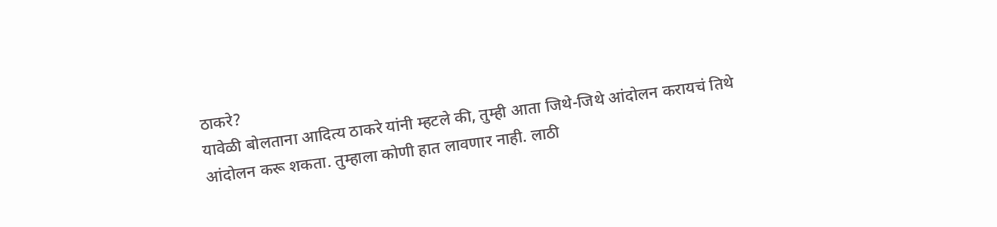ठाकरे?
यावेळी बोलताना आदित्य ठाकरे यांनी म्हटले की, तुम्ही आता जिथे-जिथे आंदोलन करायचं तिथे आंदोलन करू शकता. तुम्हाला कोणी हात लावणार नाही. लाठी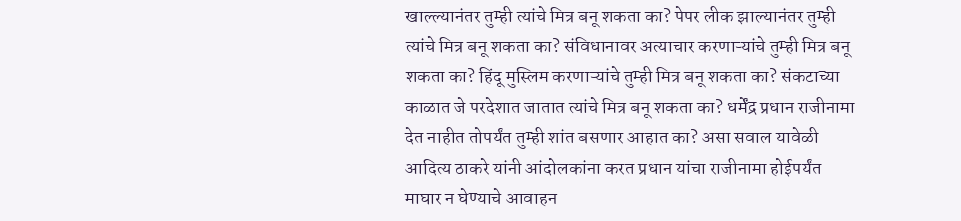खाल्ल्यानंतर तुम्ही त्यांचे मित्र बनू शकता का? पेपर लीक झाल्यानंतर तुम्ही त्यांचे मित्र बनू शकता का? संविधानावर अत्याचार करणाऱ्यांचे तुम्ही मित्र बनू शकता का? हिंदू मुस्लिम करणाऱ्यांचे तुम्ही मित्र बनू शकता का? संकटाच्या काळात जे परदेशात जातात त्यांचे मित्र बनू शकता का? धर्मेंद्र प्रधान राजीनामा देत नाहीत तोपर्यंत तुम्ही शांत बसणार आहात का? असा सवाल यावेळी आदित्य ठाकरे यांनी आंदोलकांना करत प्रधान यांचा राजीनामा होईपर्यंत माघार न घेण्याचे आवाहन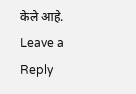केले आहे.
Leave a Reply